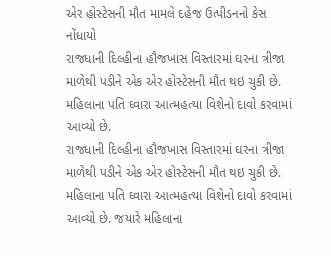એર હોસ્ટેસની મૌત મામલે દહેજ ઉત્પીડનનો કેસ નોંધાયો
રાજધાની દિલ્હીના હૌજખાસ વિસ્તારમાં ઘરના ત્રીજા માળેથી પડીને એક એર હોસ્ટેસની મૌત થઇ ચુકી છે. મહિલાના પતિ ઘ્વારા આત્મહત્યા વિશેનો દાવો કરવામાં આવ્યો છે.
રાજધાની દિલ્હીના હૌજખાસ વિસ્તારમાં ઘરના ત્રીજા માળેથી પડીને એક એર હોસ્ટેસની મૌત થઇ ચુકી છે. મહિલાના પતિ ઘ્વારા આત્મહત્યા વિશેનો દાવો કરવામાં આવ્યો છે. જયારે મહિલાના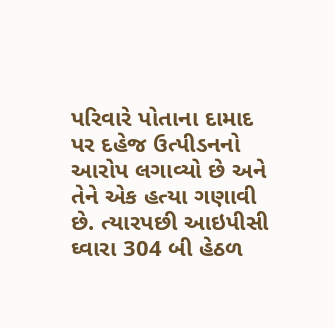પરિવારે પોતાના દામાદ પર દહેજ ઉત્પીડનનો આરોપ લગાવ્યો છે અને તેને એક હત્યા ગણાવી છે. ત્યારપછી આઇપીસી ઘ્વારા 304 બી હેઠળ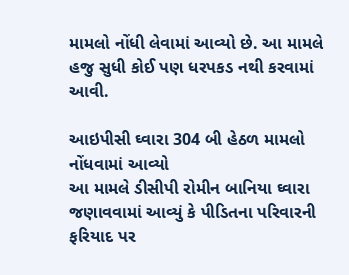મામલો નોંધી લેવામાં આવ્યો છે. આ મામલે હજુ સુધી કોઈ પણ ધરપકડ નથી કરવામાં આવી.

આઇપીસી ઘ્વારા 304 બી હેઠળ મામલો નોંધવામાં આવ્યો
આ મામલે ડીસીપી રોમીન બાનિયા ઘ્વારા જણાવવામાં આવ્યું કે પીડિતના પરિવારની ફરિયાદ પર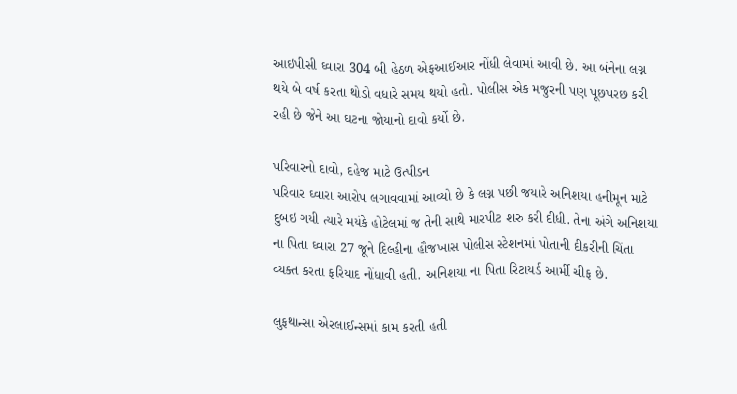આઇપીસી ઘ્વારા 304 બી હેઠળ એફઆઈઆર નોંધી લેવામાં આવી છે. આ બંનેના લગ્ન થયે બે વર્ષ કરતા થોડો વધારે સમય થયો હતો. પોલીસ એક મજુરની પણ પૂછપરછ કરી રહી છે જેને આ ઘટના જોયાનો દાવો કર્યો છે.

પરિવારનો દાવો, દહેજ માટે ઉત્પીડન
પરિવાર ઘ્વારા આરોપ લગાવવામાં આવ્યો છે કે લગ્ન પછી જયારે અનિશયા હનીમૂન માટે દુબઇ ગયી ત્યારે મયંકે હોટેલમાં જ તેની સાથે મારપીટ શરુ કરી દીધી. તેના અંગે અનિશયા ના પિતા ઘ્વારા 27 જૂને દિલ્હીના હૌજખાસ પોલીસ સ્ટેશનમાં પોતાની દીકરીની ચિંતા વ્યક્ત કરતા ફરિયાદ નોંધાવી હતી. અનિશયા ના પિતા રિટાયર્ડ આર્મી ચીફ છે.

લુફથાન્સા એરલાઈન્સમાં કામ કરતી હતી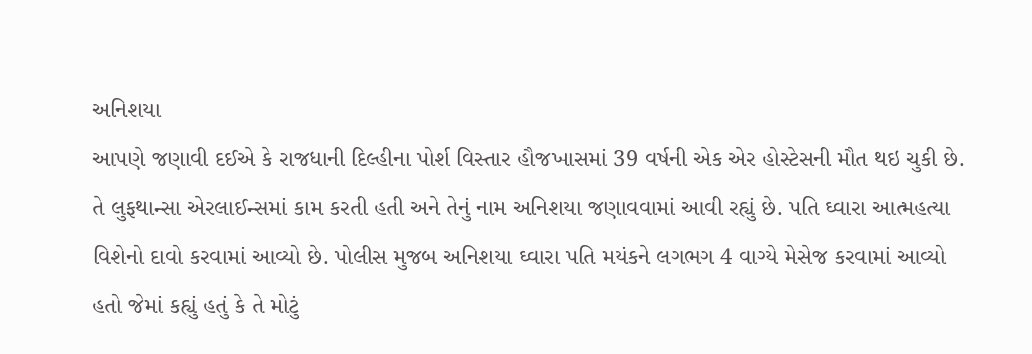અનિશયા
આપણે જણાવી દઈએ કે રાજધાની દિલ્હીના પોર્શ વિસ્તાર હૌજખાસમાં 39 વર્ષની એક એર હોસ્ટેસની મૌત થઇ ચુકી છે. તે લુફથાન્સા એરલાઈન્સમાં કામ કરતી હતી અને તેનું નામ અનિશયા જણાવવામાં આવી રહ્યું છે. પતિ ઘ્વારા આત્મહત્યા વિશેનો દાવો કરવામાં આવ્યો છે. પોલીસ મુજબ અનિશયા ઘ્વારા પતિ મયંકને લગભગ 4 વાગ્યે મેસેજ કરવામાં આવ્યો હતો જેમાં કહ્યું હતું કે તે મોટું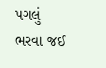પગલું ભરવા જઈ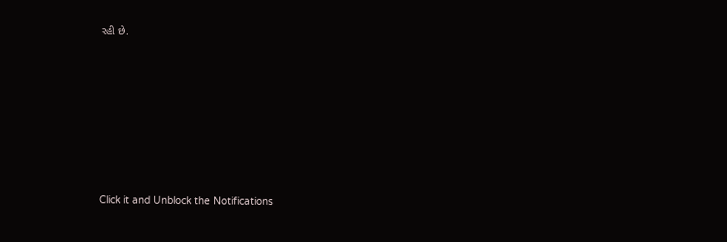રહી છે.












Click it and Unblock the Notifications